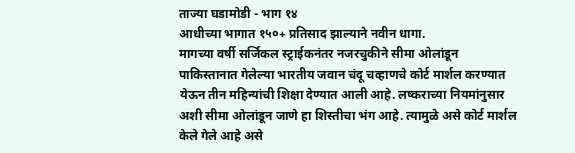ताज्या घडामोडी - भाग १४
आधीच्या भागात १५०+ प्रतिसाद झाल्याने नवीन धागा.
मागच्या वर्षी सर्जिकल स्ट्राईकनंतर नजरचुकीने सीमा ओलांडून पाकिस्तानात गेलेल्या भारतीय जवान चंदू चव्हाणचे कोर्ट मार्शल करण्यात येऊन तीन महिन्यांची शिक्षा देण्यात आली आहे. लष्कराच्या नियमांनुसार अशी सीमा ओलांडून जाणे हा शिस्तीचा भंग आहे. त्यामुळे असे कोर्ट मार्शल केले गेले आहे असे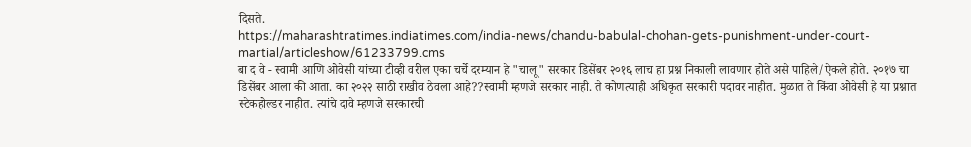दिसते.
https://maharashtratimes.indiatimes.com/india-news/chandu-babulal-chohan-gets-punishment-under-court-martial/articleshow/61233799.cms
बा द वे - स्वामी आणि ओवेसी यांच्या टीव्ही वरील एका चर्चे दरम्यान हे "चालू" सरकार डिसेंबर २०१६ लाच हा प्रश्न निकाली लावणार होते असे पाहिले/ऐकले होते. २०१७ चा डिसेंबर आला की आता. का २०२२ साठी राखीव ठेवला आहे??स्वामी म्हणजे सरकार नाही. ते कोणत्याही अधिकृत सरकारी पदावर नाहीत. मुळात ते किंवा ओवेसी हे या प्रश्नात स्टेकहोल्डर नाहीत. त्यांचे दावे म्हणजे सरकारची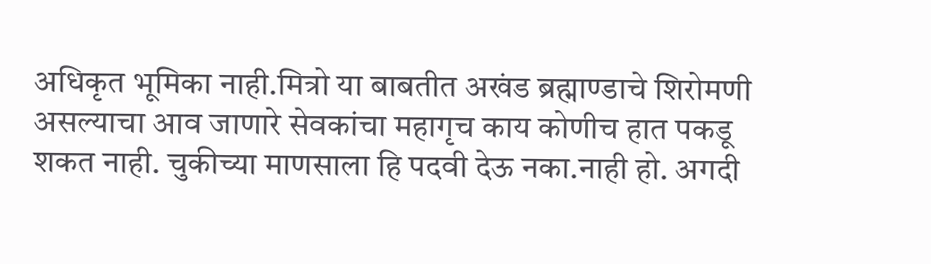अधिकृत भूमिका नाही.मित्रो या बाबतीत अखंड ब्रह्माण्डाचे शिरोमणी असल्याचा आव जाणारे सेवकांचा महागृच काय कोणीच हात पकडू शकत नाही. चुकीच्या माणसाला हि पदवी देऊ नका.नाही हो. अगदी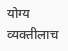योग्य व्यक्तीलाच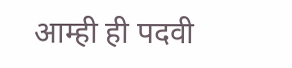आम्ही ही पदवी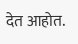देत आहोत.